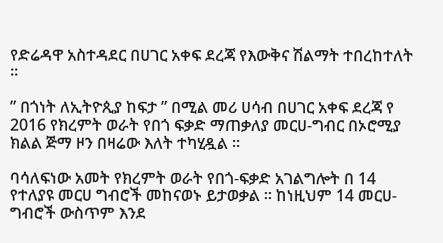የድሬዳዋ አስተዳደር በሀገር አቀፍ ደረጃ የእውቅና ሽልማት ተበረከተለት ።

” በጎነት ለኢትዮጲያ ከፍታ ” በሚል መሪ ሀሳብ በሀገር አቀፍ ደረጃ የ 2016 የክረምት ወራት የበጎ ፍቃድ ማጠቃለያ መርሀ-ግብር በኦሮሚያ ክልል ጅማ ዞን በዛሬው እለት ተካሂዷል ።

ባሳለፍነው አመት የክረምት ወራት የበጎ-ፍቃድ አገልግሎት በ 14 የተለያዩ መርሀ ግብሮች መከናወኑ ይታወቃል ። ከነዚህም 14 መርሀ-ግብሮች ውስጥም እንደ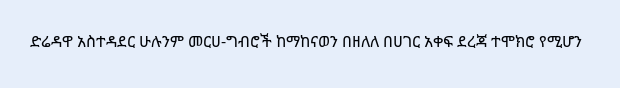ድሬዳዋ አስተዳደር ሁሉንም መርሀ-ግብሮች ከማከናወን በዘለለ በሀገር አቀፍ ደረጃ ተሞክሮ የሚሆን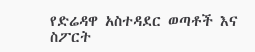የድሬዳዋ አስተዳደር ወጣቶች እና ስፖርት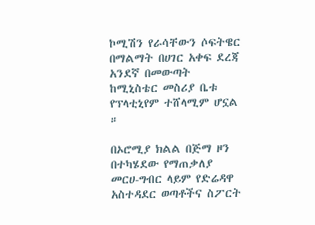ኮሚሽን የራሳቸውን ሶፍትዌር በማልማት በሀገር አቀፍ ደረጃ አንደኛ በመውጣት ከሚኒስቴር መስሪያ ቤቱ የፕላቲኒየም ተሸላሚም ሆኗል ።

በኦሮሚያ ክልል በጅማ ዞን በተካሄደው የማጠቃለያ መርሀ-ግብር ላይም የድሬዳዋ አስተዳደር ወጣቶችና ስፖርት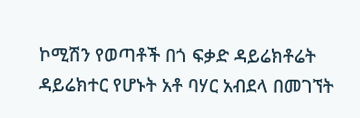ኮሚሽን የወጣቶች በጎ ፍቃድ ዳይሬክቶሬት ዳይሬክተር የሆኑት አቶ ባሃር አብደላ በመገኘት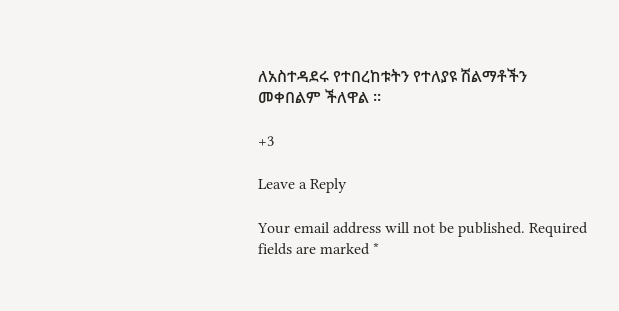ለአስተዳደሩ የተበረከቱትን የተለያዩ ሽልማቶችን መቀበልም ችለዋል ።

+3

Leave a Reply

Your email address will not be published. Required fields are marked *